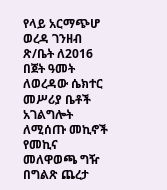የላይ አርማጭሆ ወረዳ ገንዘብ ጽ/ቤት ለ2016 በጀት ዓመት ለወረዳው ሴክተር መሥሪያ ቤቶች አገልግሎት ለሚሰጡ መኪኖች የመኪና መለዋወጫ ግዥ በግልጽ ጨረታ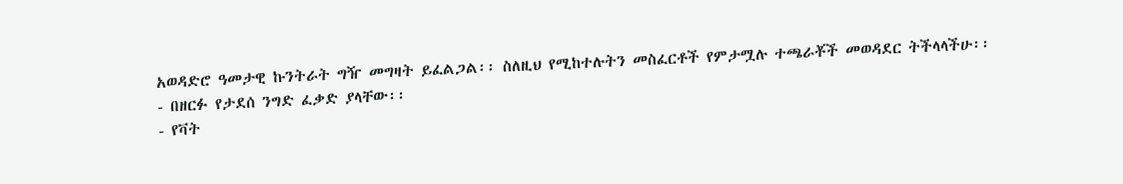አወዳድሮ ዓመታዊ ኩንትራት ግዥ መግዛት ይፈልጋል፡፡ ስለዚህ የሚከተሉትን መስፈርቶች የምታሟሉ ተጫራቾች መወዳደር ትችላላችሁ፡፡
- በዘርፉ የታደሰ ንግድ ፈቃድ ያላቸው፡፡
- የቫት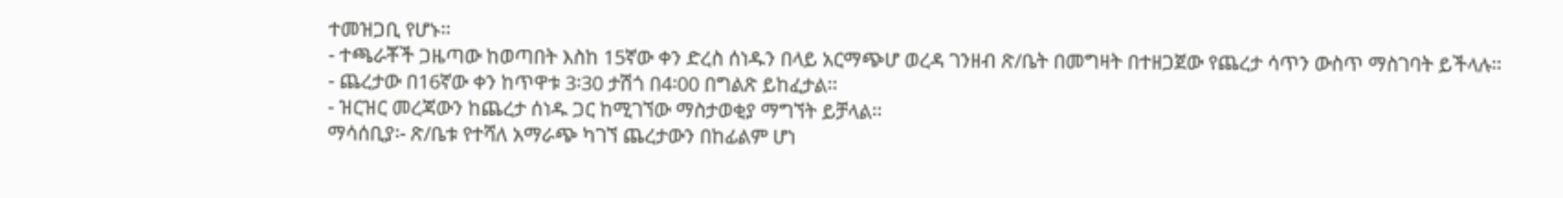ተመዝጋቢ የሆኑ፡፡
- ተጫራቾች ጋዜጣው ከወጣበት እስከ 15ኛው ቀን ድረስ ሰነዱን በላይ አርማጭሆ ወረዳ ገንዘብ ጽ/ቤት በመግዛት በተዘጋጀው የጨረታ ሳጥን ውስጥ ማስገባት ይችላሉ፡፡
- ጨረታው በ16ኛው ቀን ከጥዋቱ 3፡30 ታሽጎ በ4፡00 በግልጽ ይከፈታል፡፡
- ዝርዝር መረጃውን ከጨረታ ሰነዱ ጋር ከሚገኘው ማስታወቂያ ማግኘት ይቻላል፡፡
ማሳሰቢያ፡- ጽ/ቤቱ የተሻለ አማራጭ ካገኘ ጨረታውን በከፊልም ሆነ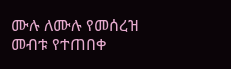ሙሉ ለሙሉ የመሰረዝ መብቱ የተጠበቀ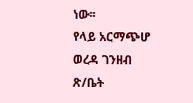ነው፡፡
የላይ አርማጭሆ ወረዳ ገንዘብ ጽ/ቤት